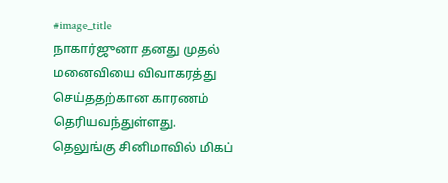#image_title
நாகார்ஜுனா தனது முதல் மனைவியை விவாகரத்து செய்ததற்கான காரணம் தெரியவந்துள்ளது.
தெலுங்கு சினிமாவில் மிகப்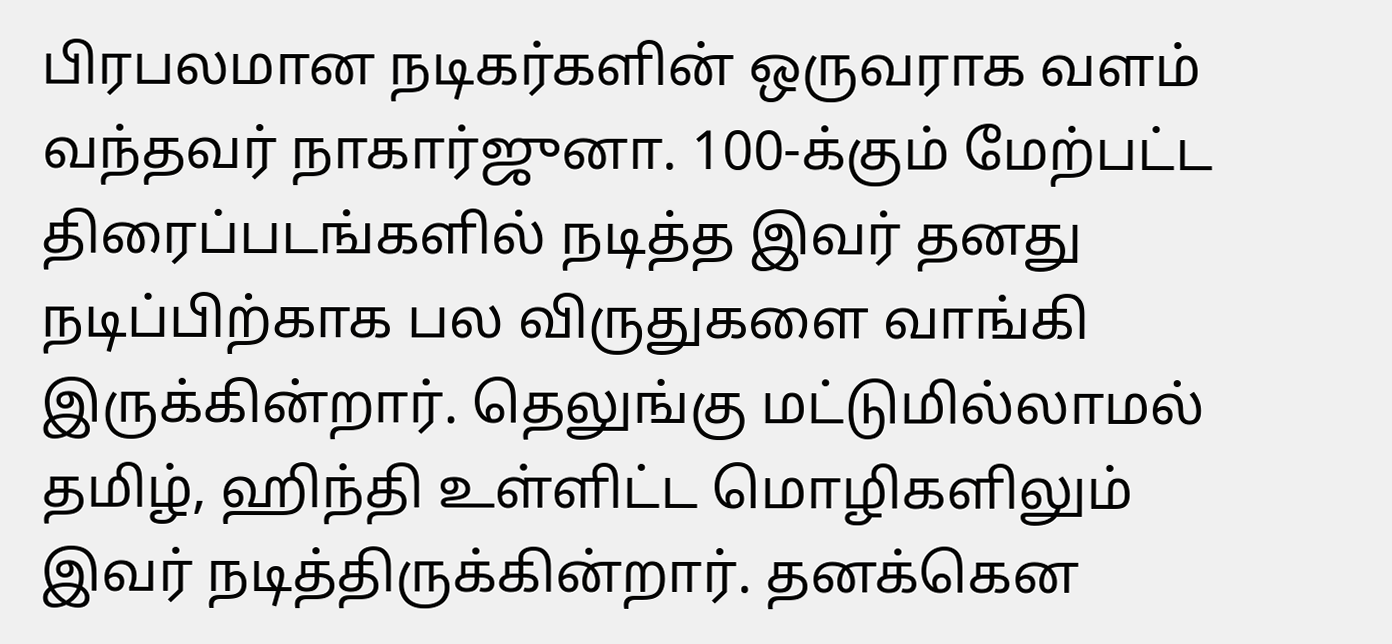பிரபலமான நடிகர்களின் ஒருவராக வளம் வந்தவர் நாகார்ஜுனா. 100-க்கும் மேற்பட்ட திரைப்படங்களில் நடித்த இவர் தனது நடிப்பிற்காக பல விருதுகளை வாங்கி இருக்கின்றார். தெலுங்கு மட்டுமில்லாமல் தமிழ், ஹிந்தி உள்ளிட்ட மொழிகளிலும் இவர் நடித்திருக்கின்றார். தனக்கென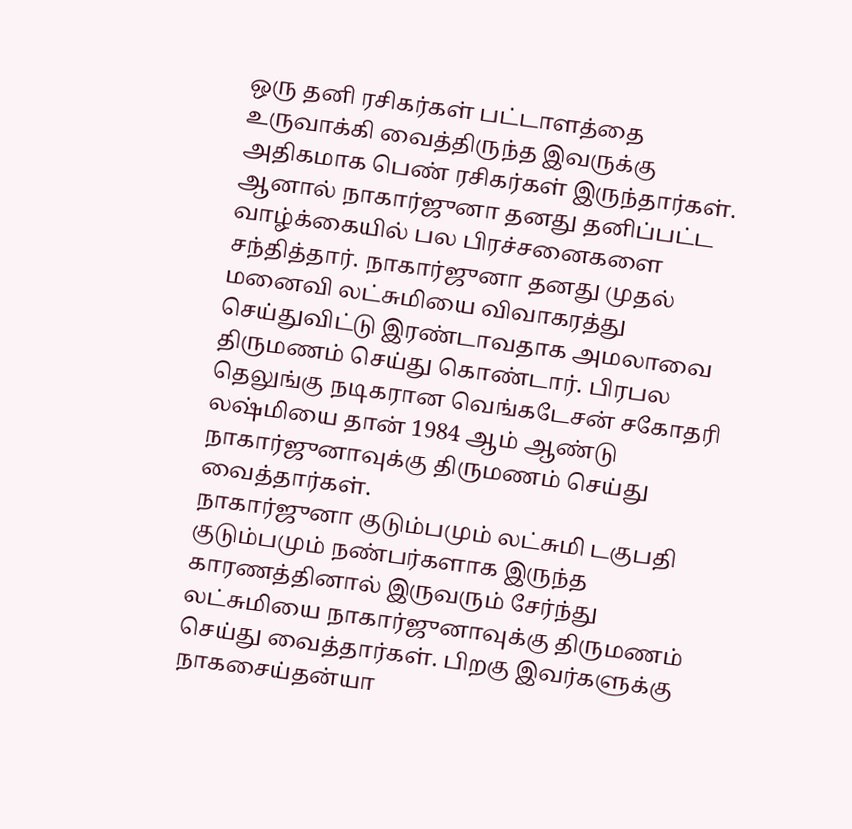ஒரு தனி ரசிகர்கள் பட்டாளத்தை உருவாக்கி வைத்திருந்த இவருக்கு அதிகமாக பெண் ரசிகர்கள் இருந்தார்கள்.
ஆனால் நாகார்ஜுனா தனது தனிப்பட்ட வாழ்க்கையில் பல பிரச்சனைகளை சந்தித்தார். நாகார்ஜுனா தனது முதல் மனைவி லட்சுமியை விவாகரத்து செய்துவிட்டு இரண்டாவதாக அமலாவை திருமணம் செய்து கொண்டார். பிரபல தெலுங்கு நடிகரான வெங்கடேசன் சகோதரி லஷ்மியை தான் 1984 ஆம் ஆண்டு நாகார்ஜுனாவுக்கு திருமணம் செய்து வைத்தார்கள்.
நாகார்ஜுனா குடும்பமும் லட்சுமி டகுபதி குடும்பமும் நண்பர்களாக இருந்த காரணத்தினால் இருவரும் சேர்ந்து லட்சுமியை நாகார்ஜுனாவுக்கு திருமணம் செய்து வைத்தார்கள். பிறகு இவர்களுக்கு நாகசைய்தன்யா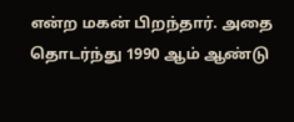என்ற மகன் பிறந்தார். அதை தொடர்ந்து 1990 ஆம் ஆண்டு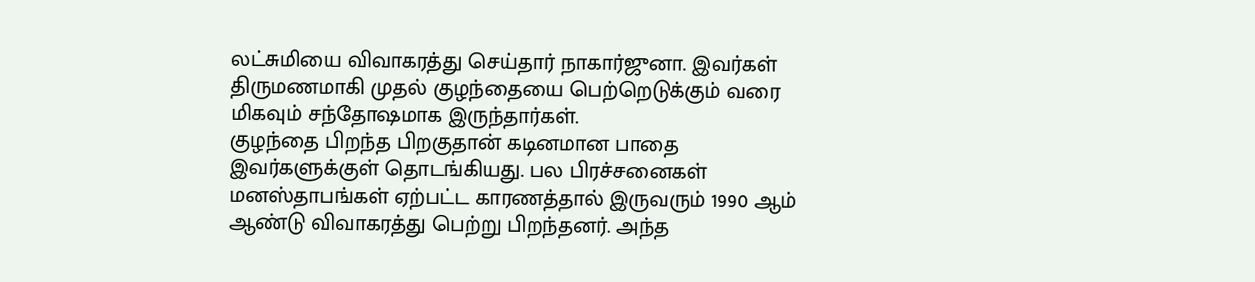லட்சுமியை விவாகரத்து செய்தார் நாகார்ஜுனா. இவர்கள் திருமணமாகி முதல் குழந்தையை பெற்றெடுக்கும் வரை மிகவும் சந்தோஷமாக இருந்தார்கள்.
குழந்தை பிறந்த பிறகுதான் கடினமான பாதை இவர்களுக்குள் தொடங்கியது. பல பிரச்சனைகள் மனஸ்தாபங்கள் ஏற்பட்ட காரணத்தால் இருவரும் 1990 ஆம் ஆண்டு விவாகரத்து பெற்று பிறந்தனர். அந்த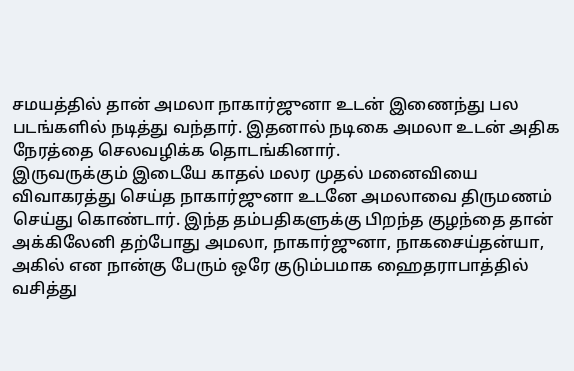சமயத்தில் தான் அமலா நாகார்ஜுனா உடன் இணைந்து பல படங்களில் நடித்து வந்தார். இதனால் நடிகை அமலா உடன் அதிக நேரத்தை செலவழிக்க தொடங்கினார்.
இருவருக்கும் இடையே காதல் மலர முதல் மனைவியை விவாகரத்து செய்த நாகார்ஜுனா உடனே அமலாவை திருமணம் செய்து கொண்டார். இந்த தம்பதிகளுக்கு பிறந்த குழந்தை தான் அக்கிலேனி தற்போது அமலா, நாகார்ஜுனா, நாகசைய்தன்யா, அகில் என நான்கு பேரும் ஒரே குடும்பமாக ஹைதராபாத்தில் வசித்து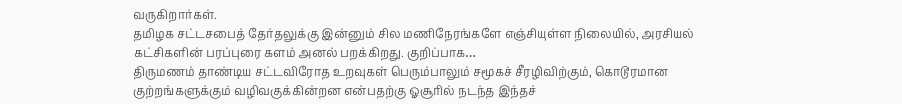வருகிறார்கள்.
தமிழக சட்டசபைத் தேர்தலுக்கு இன்னும் சில மணிநேரங்களே எஞ்சியுள்ள நிலையில், அரசியல் கட்சிகளின் பரப்புரை களம் அனல் பறக்கிறது. குறிப்பாக…
திருமணம் தாண்டிய சட்டவிரோத உறவுகள் பெரும்பாலும் சமூகச் சீரழிவிற்கும், கொடூரமான குற்றங்களுக்கும் வழிவகுக்கின்றன என்பதற்கு ஓசூரில் நடந்த இந்தச்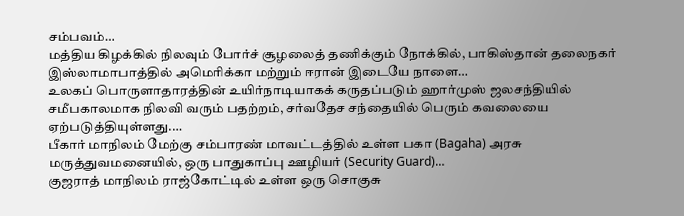சம்பவம்…
மத்திய கிழக்கில் நிலவும் போர்ச் சூழலைத் தணிக்கும் நோக்கில், பாகிஸ்தான் தலைநகர் இஸ்லாமாபாத்தில் அமெரிக்கா மற்றும் ஈரான் இடையே நாளை…
உலகப் பொருளாதாரத்தின் உயிர்நாடியாகக் கருதப்படும் ஹார்முஸ் ஜலசந்தியில் சமீபகாலமாக நிலவி வரும் பதற்றம், சர்வதேச சந்தையில் பெரும் கவலையை ஏற்படுத்தியுள்ளது.…
பீகார் மாநிலம் மேற்கு சம்பாரண் மாவட்டத்தில் உள்ள பகா (Bagaha) அரசு மருத்துவமனையில், ஒரு பாதுகாப்பு ஊழியர் (Security Guard)…
குஜராத் மாநிலம் ராஜ்கோட்டில் உள்ள ஒரு சொகுசு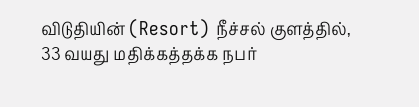விடுதியின் (Resort) நீச்சல் குளத்தில், 33 வயது மதிக்கத்தக்க நபர்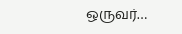ஒருவர்…